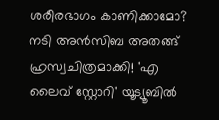ശരീരഭാഗം കാണിക്കാമോ? നടി അന്‍സിബ അതങ്ങ് ഹ്രസ്വചിത്രമാക്കി! 'എ ലൈവ് സ്റ്റോറി' യൂട്യൂബില്‍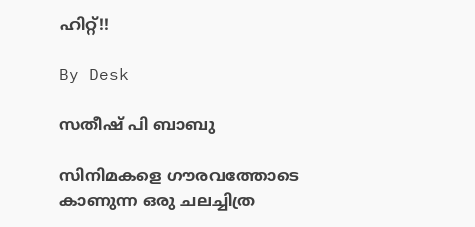ഹിറ്റ്!!

By Desk

സതീഷ് പി ബാബു

സിനിമകളെ ഗൗരവത്തോടെ കാണുന്ന ഒരു ചലച്ചിത്ര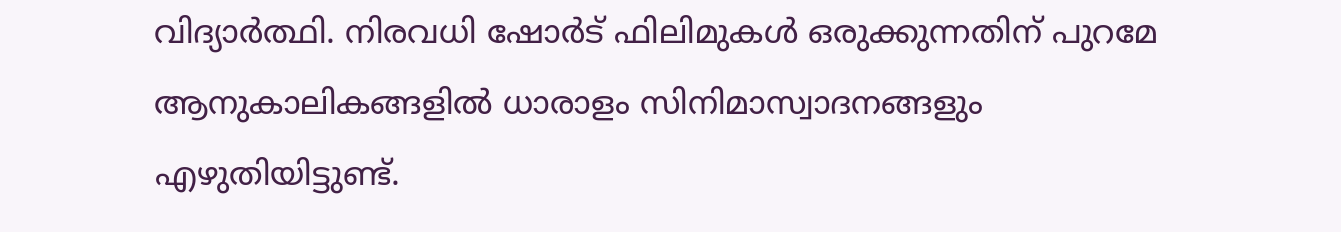വിദ്യാര്‍ത്ഥി. നിരവധി ഷോര്‍ട് ഫിലിമുകള്‍ ഒരുക്കുന്നതിന് പുറമേ ആനുകാലികങ്ങളില്‍ ധാരാളം സിനിമാസ്വാദനങ്ങളും എഴുതിയിട്ടുണ്ട്.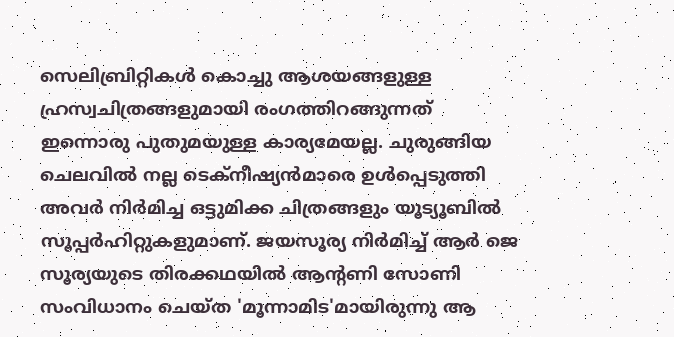സെലിബ്രിറ്റികള്‍ കൊച്ചു ആശയങ്ങളുള്ള ഹ്രസ്വചിത്രങ്ങളുമായി രംഗത്തിറങ്ങുന്നത് ഇന്നൊരു പുതുമയുള്ള കാര്യമേയല്ല. ചുരുങ്ങിയ ചെലവില്‍ നല്ല ടെക്‌നീഷ്യന്‍മാരെ ഉള്‍പ്പെടുത്തി അവര്‍ നിര്‍മിച്ച ഒട്ടുമിക്ക ചിത്രങ്ങളും യൂട്യൂബില്‍ സൂപ്പര്‍ഹിറ്റുകളുമാണ്. ജയസൂര്യ നിര്‍മിച്ച് ആര്‍ ജെ സൂര്യയുടെ തിരക്കഥയില്‍ ആന്റണി സോണി സംവിധാനം ചെയ്ത 'മൂന്നാമിട'മായിരുന്നു ആ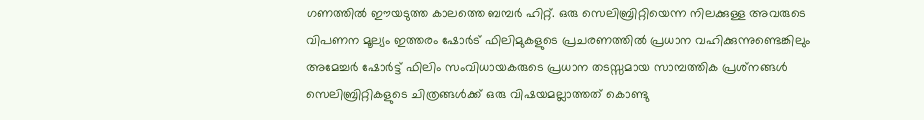ഗണത്തില്‍ ഈയടുത്ത കാലത്തെ ബമ്പര്‍ ഹിറ്റ്. ഒരു സെലിബ്രിറ്റിയെന്ന നിലക്കുള്ള അവരുടെ വിപണന മൂല്യം ഇത്തരം ഷോര്‍ട് ഫിലിമുകളുടെ പ്രചരണത്തില്‍ പ്രധാന വഹിക്കുന്നുണ്ടെങ്കിലും അമേച്ചര്‍ ഷോര്‍ട്ട് ഫിലിം സംവിധായകരുടെ പ്രധാന തടസ്സമായ സാമ്പത്തിക പ്രശ്‌നങ്ങള്‍ സെലിബ്രിറ്റികളുടെ ചിത്രങ്ങള്‍ക്ക് ഒരു വിഷയമല്ലാത്തത് കൊണ്ടു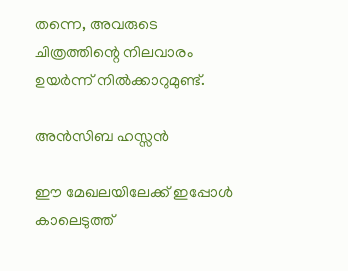തന്നെ, അവരുടെ ചിത്രത്തിന്റെ നിലവാരം ഉയര്‍ന്ന് നില്‍ക്കാറുമുണ്ട്.

അന്‍സിബ ഹസ്സൻ

ഈ മേഖലയിലേക്ക് ഇപ്പോള്‍ കാലെടുത്ത്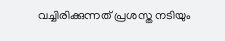വച്ചിരിക്കുന്നത് പ്രശസ്ത നടിയും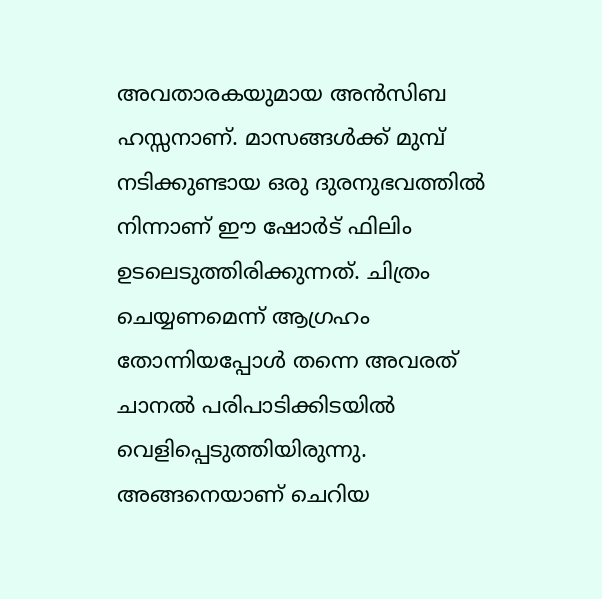അവതാരകയുമായ അന്‍സിബ ഹസ്സനാണ്. മാസങ്ങള്‍ക്ക് മുമ്പ് നടിക്കുണ്ടായ ഒരു ദുരനുഭവത്തില്‍ നിന്നാണ് ഈ ഷോര്‍ട് ഫിലിം ഉടലെടുത്തിരിക്കുന്നത്. ചിത്രം ചെയ്യണമെന്ന് ആഗ്രഹം തോന്നിയപ്പോള്‍ തന്നെ അവരത് ചാനല്‍ പരിപാടിക്കിടയില്‍ വെളിപ്പെടുത്തിയിരുന്നു. അങ്ങനെയാണ് ചെറിയ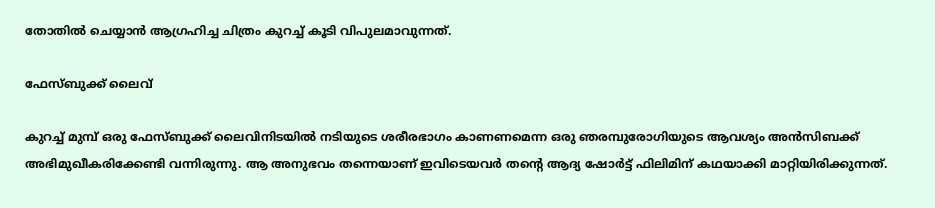തോതില്‍ ചെയ്യാന്‍ ആഗ്രഹിച്ച ചിത്രം കുറച്ച് കൂടി വിപുലമാവുന്നത്.

ഫേസ്ബുക്ക് ലൈവ്

കുറച്ച് മുമ്പ് ഒരു ഫേസ്ബുക്ക് ലൈവിനിടയില്‍ നടിയുടെ ശരീരഭാഗം കാണണമെന്ന ഒരു ഞരമ്പുരോഗിയുടെ ആവശ്യം അന്‍സിബക്ക് അഭിമുഖീകരിക്കേണ്ടി വന്നിരുന്നു. ആ അനുഭവം തന്നെയാണ് ഇവിടെയവര്‍ തന്റെ ആദ്യ ഷോര്‍ട്ട് ഫിലിമിന് കഥയാക്കി മാറ്റിയിരിക്കുന്നത്.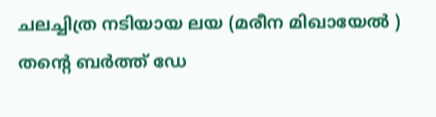ചലച്ചിത്ര നടിയായ ലയ (മരീന മിഖായേല്‍ ) തന്റെ ബര്‍ത്ത് ഡേ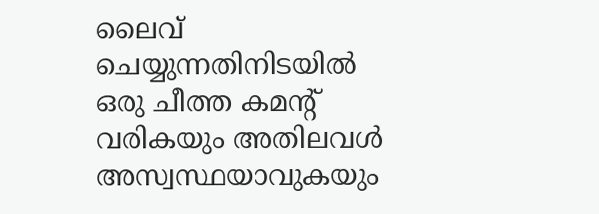ലൈവ് ചെയ്യുന്നതിനിടയില്‍ ഒരു ചീത്ത കമന്റ് വരികയും അതിലവള്‍ അസ്വസ്ഥയാവുകയും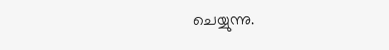ചെയ്യുന്നു.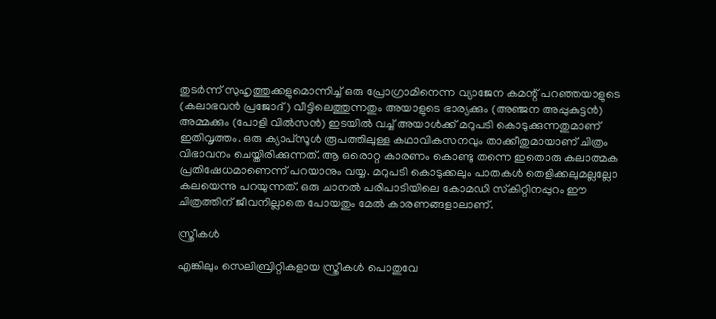തുടര്‍ന്ന് സുഹൃത്തുക്കളുമൊന്നിച്ച് ഒരു പ്രോഗ്രാമിനെന്ന വ്യാജേന കമന്റ് പറഞ്ഞയാളുടെ (കലാഭവന്‍ പ്രജോദ്) വീട്ടിലെത്തുന്നതും അയാളുടെ ഭാര്യക്കും (അഞ്ജന അപ്പുകുട്ടന്‍) അമ്മക്കും (പോളി വില്‍സന്‍) ഇടയില്‍ വച്ച് അയാള്‍ക്ക് മറുപടി കൊടുക്കുന്നതുമാണ് ഇതിവൃത്തം. ഒരു ക്യാപ്‌സൂള്‍ രൂപത്തിലുള്ള കഥാവികസനവും താക്കീതുമായാണ് ചിത്രം വിഭാവനം ചെയ്തിരിക്കുന്നത്. ആ ഒരൊറ്റ കാരണം കൊണ്ടു തന്നെ ഇതൊരു കലാത്മക പ്രതിഷേധമാണെന്ന് പറയാനും വയ്യ. മറുപടി കൊടുക്കലും പാതകള്‍ തെളിക്കലുമല്ലല്ലോ കലയെന്നു പറയുന്നത്. ഒരു ചാനല്‍ പരിപാടിയിലെ കോമഡി സ്‌കിറ്റിനപ്പുറം ഈ ചിത്രത്തിന് ജീവനില്ലാതെ പോയതും മേല്‍ കാരണങ്ങളാലാണ്.

സ്ത്രീകള്‍

എങ്കിലും സെലിബ്രിറ്റികളായ സ്ത്രീകള്‍ പൊതുവേ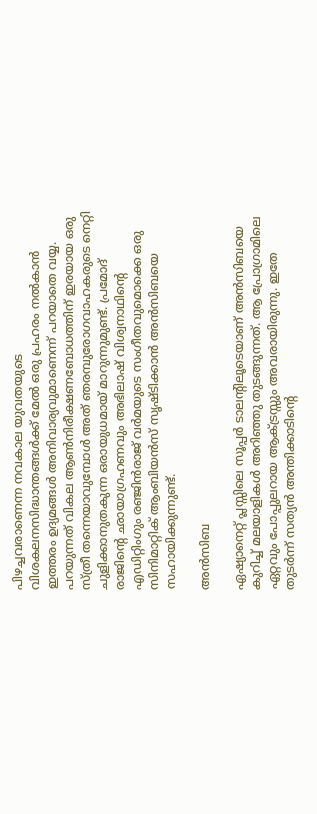പിഴച്ചവരാണെന്ന നവകാല യുവതയുടെ വിശകലനസിദ്ധാന്തങ്ങള്‍ക്ക് മേല്‍ ഒരു പ്രഹരം നല്‍കാന്‍ ഇത്തരം ഉദ്യമങ്ങള്‍ അനിവാര്യവുമാണെന്ന് പറയാതെ വയ്യ. പറയുന്നത് വികല ആണ്‍നിരീക്ഷണബോധത്തിന് ഇരയായ ഒരു സ്ത്രീ തന്നെയാവുമ്പോള്‍ അത് ഞരമ്പുരോഗവാഹകരുടെ നെറ്റി ചുളിക്കാനുതകുന്ന ഒരായുധമായ് മാറുന്നുമുണ്ട്. പ്രമോദ് രാജിന്റെ ഛായാഗ്രഹണവും അഭിലാഷ് വിശ്വനാഥിന്റെ എഡിറ്റിംഗും രഞ്ജിന്‍രാജ് വര്‍മയുടെ സംഗീതവുമൊക്കെ ഒരു സിനിമാറ്റിക് ആംബിയന്‍സ് സൃഷ്ടിക്കാന്‍ അന്‍സിബയെ സഹായിക്കുന്നുണ്ട്.

അന്‍സിബ

ഏഷ്യാനെറ്റ് പ്ലസ്സിലെ സൂപ്പര്‍ ടാലന്റിലൂടെയാണ് അന്‍സിബയെ കുറിച്ച് മലയാളികള്‍ അറിഞ്ഞു തുടങ്ങുന്നത്. ആ പ്രോഗ്രാമിലെ ഏറ്റവും പോപ്പുലറായ ആക്ട്രസ്സും അവരായിരുന്നു. ഇതേ തുടര്‍ന്ന് സത്യന്‍ അന്തിക്കാടിന്റെ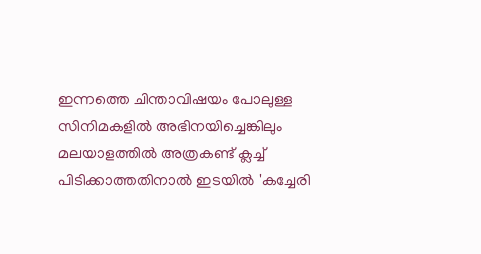ഇന്നത്തെ ചിന്താവിഷയം പോലുള്ള സിനിമകളില്‍ അഭിനയിച്ചെങ്കിലും മലയാളത്തില്‍ അത്രകണ്ട് ക്ലച്ച് പിടിക്കാത്തതിനാല്‍ ഇടയില്‍ 'കച്ചേരി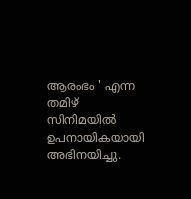ആരംഭം ' എന്ന തമിഴ് സിനിമയില്‍ ഉപനായികയായി അഭിനയിച്ചു.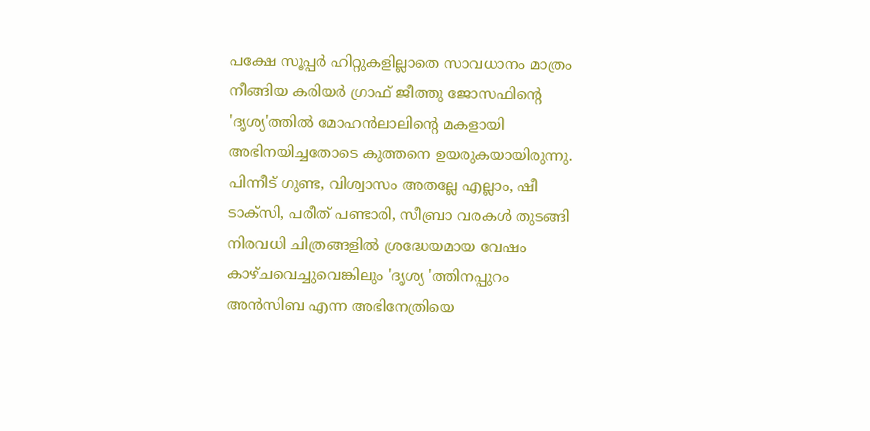പക്ഷേ സൂപ്പര്‍ ഹിറ്റുകളില്ലാതെ സാവധാനം മാത്രം നീങ്ങിയ കരിയര്‍ ഗ്രാഫ് ജീത്തു ജോസഫിന്റെ 'ദൃശ്യ'ത്തില്‍ മോഹന്‍ലാലിന്റെ മകളായി അഭിനയിച്ചതോടെ കുത്തനെ ഉയരുകയായിരുന്നു. പിന്നീട് ഗുണ്ട, വിശ്വാസം അതല്ലേ എല്ലാം, ഷീ ടാക്‌സി, പരീത് പണ്ടാരി, സീബ്രാ വരകള്‍ തുടങ്ങി നിരവധി ചിത്രങ്ങളില്‍ ശ്രദ്ധേയമായ വേഷം കാഴ്ചവെച്ചുവെങ്കിലും 'ദൃശ്യ 'ത്തിനപ്പുറം അന്‍സിബ എന്ന അഭിനേത്രിയെ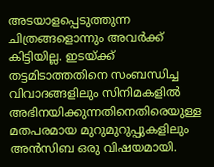അടയാളപ്പെടുത്തുന്ന ചിത്രങ്ങളൊന്നും അവര്‍ക്ക് കിട്ടിയില്ല. ഇടയ്ക്ക് തട്ടമിടാത്തതിനെ സംബന്ധിച്ച വിവാദങ്ങളിലും സിനിമകളില്‍ അഭിനയിക്കുന്നതിനെതിരെയുള്ള മതപരമായ മുറുമുറുപ്പുകളിലും അന്‍സിബ ഒരു വിഷയമായി.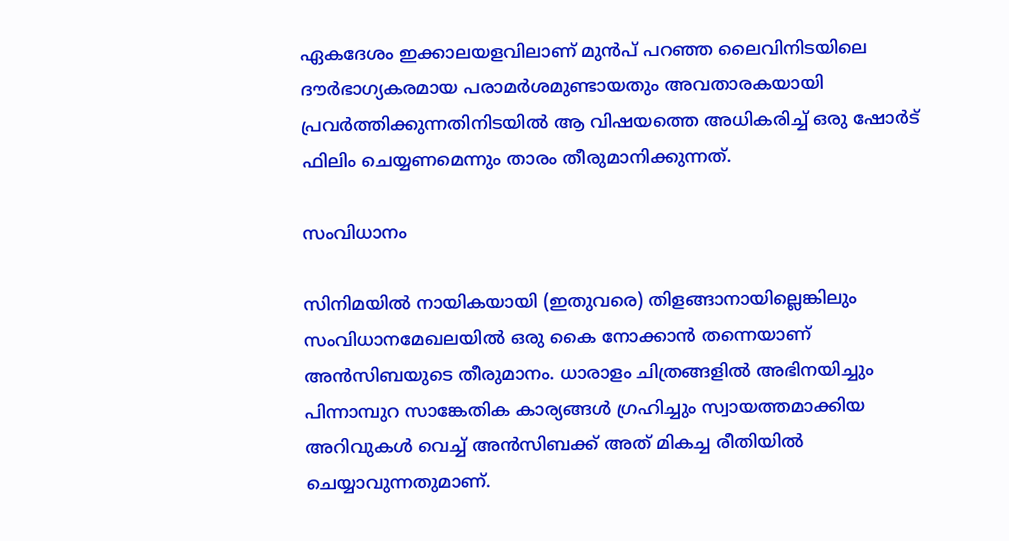ഏകദേശം ഇക്കാലയളവിലാണ് മുന്‍പ് പറഞ്ഞ ലൈവിനിടയിലെ ദൗര്‍ഭാഗ്യകരമായ പരാമര്‍ശമുണ്ടായതും അവതാരകയായി പ്രവര്‍ത്തിക്കുന്നതിനിടയില്‍ ആ വിഷയത്തെ അധികരിച്ച് ഒരു ഷോര്‍ട് ഫിലിം ചെയ്യണമെന്നും താരം തീരുമാനിക്കുന്നത്.

സംവിധാനം

സിനിമയില്‍ നായികയായി (ഇതുവരെ) തിളങ്ങാനായില്ലെങ്കിലും സംവിധാനമേഖലയില്‍ ഒരു കൈ നോക്കാന്‍ തന്നെയാണ് അന്‍സിബയുടെ തീരുമാനം. ധാരാളം ചിത്രങ്ങളില്‍ അഭിനയിച്ചും പിന്നാമ്പുറ സാങ്കേതിക കാര്യങ്ങള്‍ ഗ്രഹിച്ചും സ്വായത്തമാക്കിയ അറിവുകള്‍ വെച്ച് അന്‍സിബക്ക് അത് മികച്ച രീതിയില്‍ ചെയ്യാവുന്നതുമാണ്.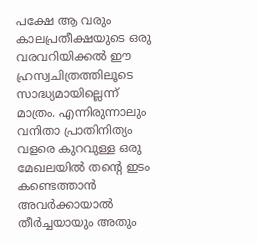പക്ഷേ ആ വരും കാലപ്രതീക്ഷയുടെ ഒരു വരവറിയിക്കല്‍ ഈ ഹ്രസ്വചിത്രത്തിലൂടെ സാദ്ധ്യമായില്ലെന്ന് മാത്രം. എന്നിരുന്നാലും വനിതാ പ്രാതിനിത്യം വളരെ കുറവുള്ള ഒരു മേഖലയില്‍ തന്റെ ഇടം കണ്ടെത്താന്‍ അവര്‍ക്കായാല്‍ തീര്‍ച്ചയായും അതും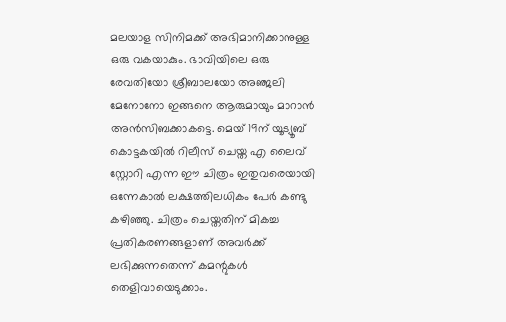മലയാള സിനിമക്ക് അഭിമാനിക്കാനുള്ള ഒരു വകയാകും. ഭാവിയിലെ ഒരു രേവതിയോ ശ്രീബാലയോ അഞ്ജലി മേനോനോ ഇങ്ങനെ ആരുമായും മാറാന്‍ അന്‍സിബക്കാകട്ടെ. മെയ് 19ന് യൂട്യൂബ് കൊട്ടകയില്‍ റിലീസ് ചെയ്ത എ ലൈവ് സ്റ്റോറി എന്ന ഈ ചിത്രം ഇതുവരെയായി ഒന്നേകാല്‍ ലക്ഷത്തിലധികം പേര്‍ കണ്ടു കഴിഞ്ഞു. ചിത്രം ചെയ്തതിന് മികച്ച പ്രതികരണങ്ങളാണ് അവര്‍ക്ക് ലഭിക്കുന്നതെന്ന് കമന്റുകള്‍ തെളിവായെടുക്കാം.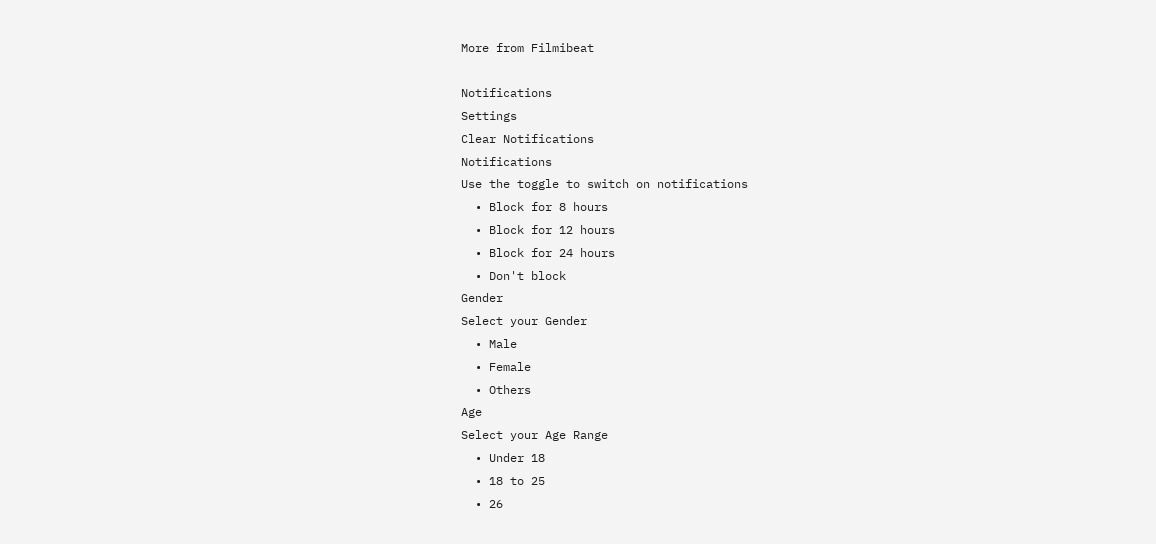More from Filmibeat

Notifications
Settings
Clear Notifications
Notifications
Use the toggle to switch on notifications
  • Block for 8 hours
  • Block for 12 hours
  • Block for 24 hours
  • Don't block
Gender
Select your Gender
  • Male
  • Female
  • Others
Age
Select your Age Range
  • Under 18
  • 18 to 25
  • 26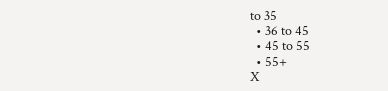to 35
  • 36 to 45
  • 45 to 55
  • 55+
X